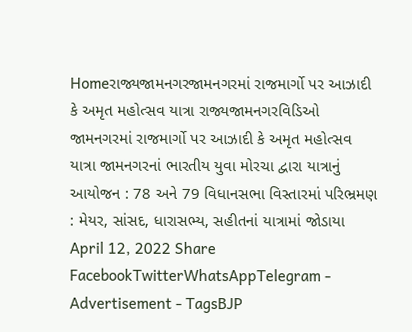Homeરાજ્યજામનગરજામનગરમાં રાજમાર્ગો પર આઝાદી કે અમૃત મહોત્સવ યાત્રા રાજ્યજામનગરવિડિઓ જામનગરમાં રાજમાર્ગો પર આઝાદી કે અમૃત મહોત્સવ યાત્રા જામનગરનાં ભારતીય યુવા મોરચા દ્વારા યાત્રાનું આયોજન : 78 અને 79 વિધાનસભા વિસ્તારમાં પરિભ્રમણ : મેયર, સાંસદ, ધારાસભ્ય, સહીતનાં યાત્રામાં જોડાયા April 12, 2022 Share FacebookTwitterWhatsAppTelegram - Advertisement - TagsBJP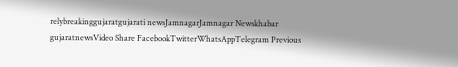relybreakinggujaratgujarati newsJamnagarJamnagar Newskhabar gujaratnewsVideo Share FacebookTwitterWhatsAppTelegram Previous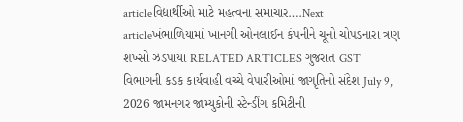articleવિદ્યાર્થીઓ માટે મહત્વના સમાચાર….Next articleખંભાળિયામાં ખાનગી ઓનલાઈન કંપનીને ચૂનો ચોપડનારા ત્રણ શખ્સો ઝડપાયા RELATED ARTICLES ગુજરાત GST વિભાગની કડક કાર્યવાહી વચ્ચે વેપારીઓમાં જાગૃતિનો સંદેશ July 9, 2026 જામનગર જામ્યુકોની સ્ટેન્ડીંગ કમિટીની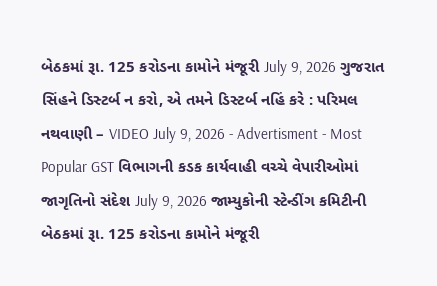બેઠકમાં રૂા. 125 કરોડના કામોને મંજૂરી July 9, 2026 ગુજરાત સિંહને ડિસ્ટર્બ ન કરો, એ તમને ડિસ્ટર્બ નહિં કરે : પરિમલ નથવાણી – VIDEO July 9, 2026 - Advertisment - Most Popular GST વિભાગની કડક કાર્યવાહી વચ્ચે વેપારીઓમાં જાગૃતિનો સંદેશ July 9, 2026 જામ્યુકોની સ્ટેન્ડીંગ કમિટીની બેઠકમાં રૂા. 125 કરોડના કામોને મંજૂરી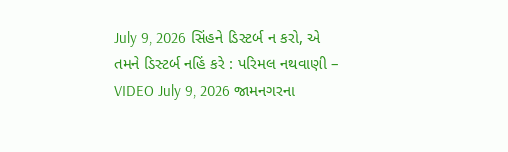July 9, 2026 સિંહને ડિસ્ટર્બ ન કરો, એ તમને ડિસ્ટર્બ નહિં કરે : પરિમલ નથવાણી – VIDEO July 9, 2026 જામનગરના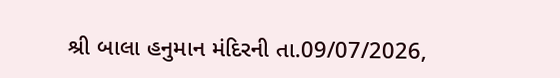શ્રી બાલા હનુમાન મંદિરની તા.09/07/2026,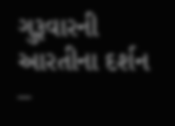ગુરૂવારની આરતીના દર્શન –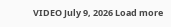VIDEO July 9, 2026 Load more